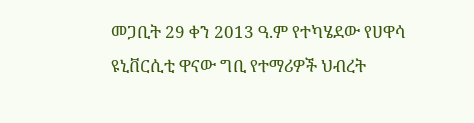መጋቢት 29 ቀን 2013 ዓ.ም የተካሄደው የሀዋሳ ዩኒቨርሲቲ ዋናው ግቢ የተማሪዎች ህብረት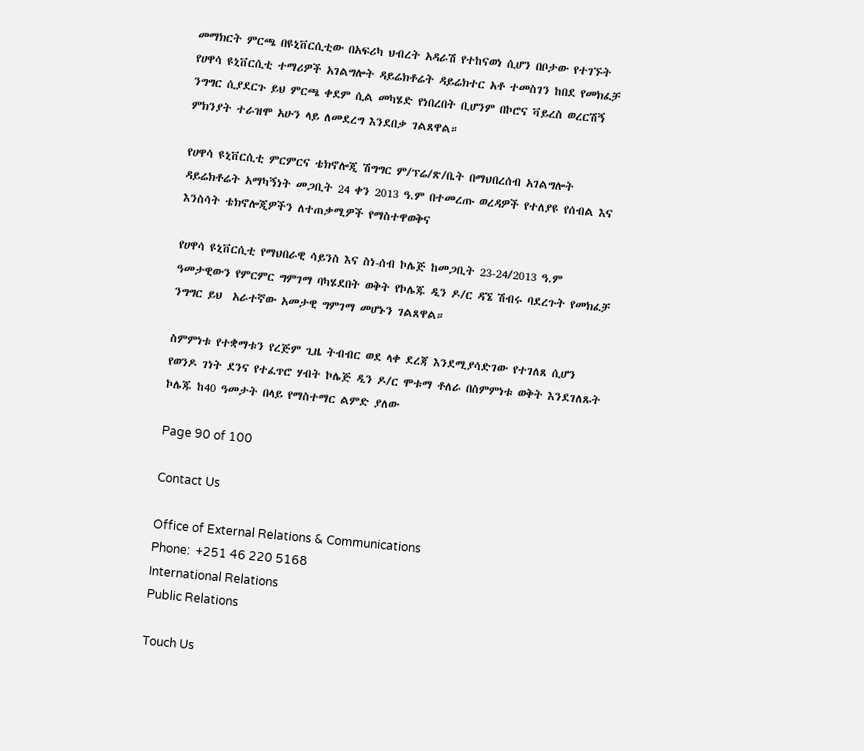መማክርት ምርጫ በዩኒቨርሲቲው በአፍሪካ ህብረት አዳራሽ የተከናወነ ሲሆን በቦታው የተገኙት የሀዋሳ ዩኒቨርሲቲ ተማሪዎች አገልግሎት ዳይሬክቶሬት ዳይሬክተር አቶ ተመስገን ከበደ የመክፈቻ ንግግር ሲያደርጉ ይህ ምርጫ ቀደም ሲል መካሄድ የነበረበት ቢሆንም በኮሮና ቫይረስ ወረርሽኝ ምክንያት ተራዝሞ አሁን ላይ ለመደረግ እንደበቃ ገልጸዋል።

የሀዋሳ ዩኒቨርሲቲ ምርምርና ቴክኖሎጂ ሽግግር ም/ፕሬ/ጽ/ቤት በማህበረሰብ አገልግሎት ዳይሬክቶሬት አማካኝነት መጋቢት 24 ቀን 2013 ዓ.ም በተመረጡ ወረዳዎች የተለያዩ የሰብል እና እንስሳት ቴክኖሎጂዎችን ለተጠቃሚዎች የማስተዋወቅና

የሀዋሳ ዩኒቨርሲቲ የማህበራዊ ሳይንስ እና ስነ-ሰብ ኮሌጅ ከመጋቢት 23-24/2013 ዓ.ም ዓመታዊውን የምርምር ግምገማ ባካሄደበት ወቅት የኮሌጁ ዲን ዶ/ር ዳኜ ሽብሩ ባደረጉት የመክፈቻ ንግግር ይህ  አራተኛው አመታዊ ግምገማ መሆኑን ገልጸዋል።

ስምምነቱ የተቋማቱን የረጅም ጊዜ ትብብር ወደ ላቀ ደረጃ እንደሚያሳድገው የተገለጸ ሲሆን የወንዶ ገነት ደንና የተፈጥሮ ሃብት ኮሌጅ ዲን ዶ/ር ሞቱማ ቶለራ በስምምነቱ ወቅት እንደገለጹት ኮሌጁ ከ40 ዓመታት በላይ የማስተማር ልምድ ያለው

Page 90 of 100

Contact Us

Office of External Relations & Communications
Phone:  +251 46 220 5168
International Relations
Public Relations

Touch Us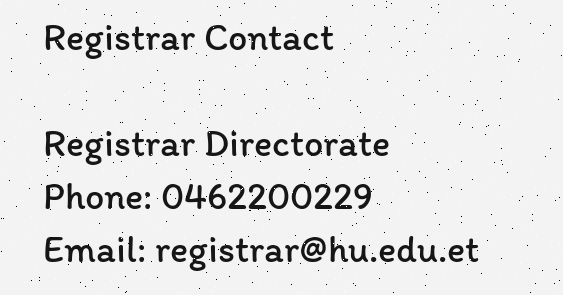Registrar Contact

Registrar Directorate
Phone: 0462200229
Email: registrar@hu.edu.et